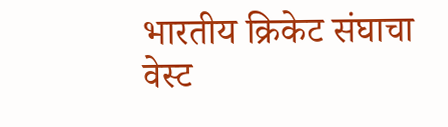भारतीय क्रिकेट संघाचा वेस्ट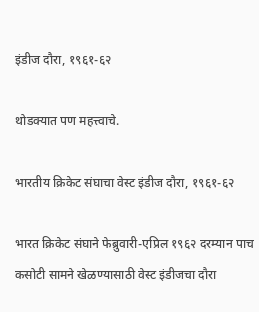इंडीज दौरा, १९६१-६२

थोडक्यात पण महत्त्वाचे.

भारतीय क्रिकेट संघाचा वेस्ट इंडीज दौरा, १९६१-६२

भारत क्रिकेट संघाने फेब्रुवारी-एप्रिल १९६२ दरम्यान पाच कसोटी सामने खेळण्यासाठी वेस्ट इंडीजचा दौरा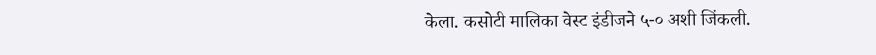केला. कसोटी मालिका वेस्ट इंडीजने ५-० अशी जिंकली.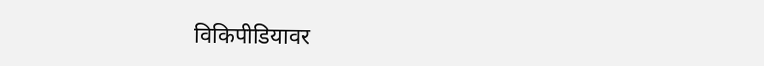विकिपीडियावर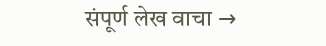संपूर्ण लेख वाचा →